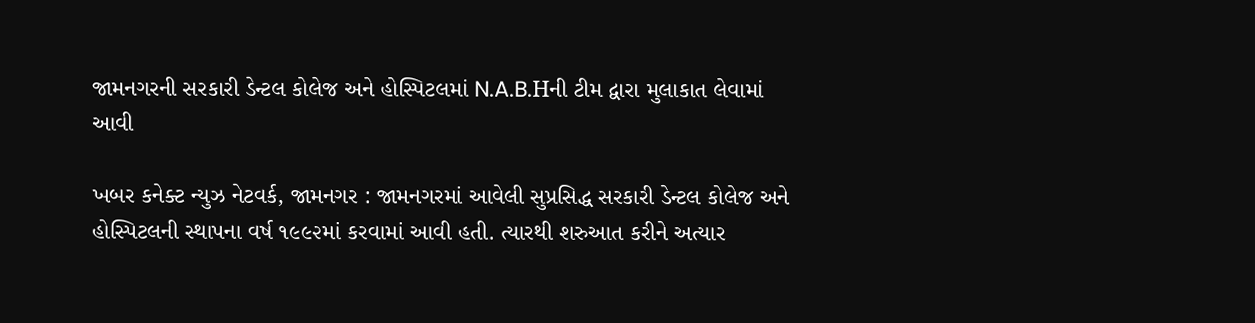જામનગરની સરકારી ડેન્ટલ કોલેજ અને હોસ્પિટલમાં N.A.B.Hની ટીમ દ્વારા મુલાકાત લેવામાં આવી

ખબર કનેક્ટ ન્યુઝ નેટવર્ક, જામનગર : જામનગરમાં આવેલી સુપ્રસિદ્ધ સરકારી ડેન્ટલ કોલેજ અને હોસ્પિટલની સ્થાપના વર્ષ ૧૯૯૨માં કરવામાં આવી હતી. ત્યારથી શરુઆત કરીને અત્યાર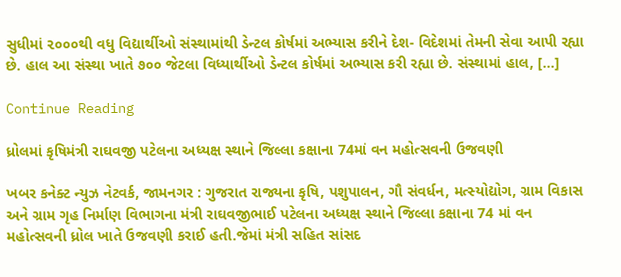સુધીમાં ૨૦૦૦થી વધુ વિદ્યાર્થીઓ સંસ્થામાંથી ડેન્ટલ કોર્ષમાં અભ્યાસ કરીને દેશ- વિદેશમાં તેમની સેવા આપી રહ્યા છે. હાલ આ સંસ્થા ખાતે ૭૦૦ જેટલા વિધ્યાર્થીઓ ડેન્ટલ કોર્ષમાં અભ્યાસ કરી રહ્યા છે. સંસ્થામાં હાલ, […]

Continue Reading

ધ્રોલમાં કૃષિમંત્રી રાઘવજી પટેલના અધ્યક્ષ સ્થાને જિલ્લા કક્ષાના 74માં વન મહોત્સવની ઉજવણી

ખબર કનેક્ટ ન્યુઝ નેટવર્ક, જામનગર : ગુજરાત રાજ્યના કૃષિ, પશુપાલન, ગૌ સંવર્ધન, મત્સ્યોદ્યોગ, ગ્રામ વિકાસ અને ગ્રામ ગૃહ નિર્માણ વિભાગના મંત્રી રાઘવજીભાઈ પટેલના અધ્યક્ષ સ્થાને જિલ્લા કક્ષાના 74 માં વન મહોત્સવની ધ્રોલ ખાતે ઉજવણી કરાઈ હતી.જેમાં મંત્રી સહિત સાંસદ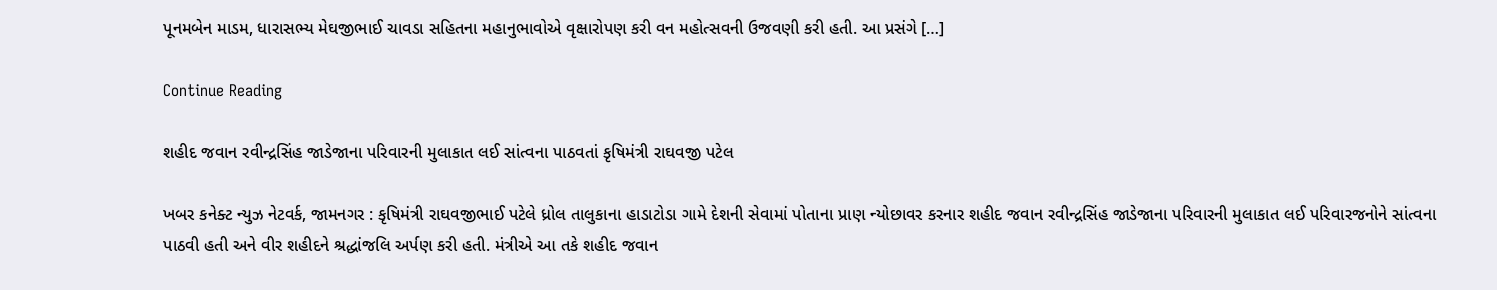પૂનમબેન માડમ, ધારાસભ્ય મેઘજીભાઈ ચાવડા સહિતના મહાનુભાવોએ વૃક્ષારોપણ કરી વન મહોત્સવની ઉજવણી કરી હતી. આ પ્રસંગે […]

Continue Reading

શહીદ જવાન રવીન્દ્રસિંહ જાડેજાના પરિવારની મુલાકાત લઈ સાંત્વના પાઠવતાં કૃષિમંત્રી રાઘવજી પટેલ

ખબર કનેક્ટ ન્યુઝ નેટવર્ક, જામનગર : કૃષિમંત્રી રાઘવજીભાઈ પટેલે ધ્રોલ તાલુકાના હાડાટોડા ગામે દેશની સેવામાં પોતાના પ્રાણ ન્યોછાવર કરનાર શહીદ જવાન રવીન્દ્રસિંહ જાડેજાના પરિવારની મુલાકાત લઈ પરિવારજનોને સાંત્વના પાઠવી હતી અને વીર શહીદને શ્રદ્ધાંજલિ અર્પણ કરી હતી. મંત્રીએ આ તકે શહીદ જવાન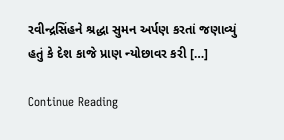રવીન્દ્રસિંહને શ્રદ્ધા સુમન અર્પણ કરતાં જણાવ્યું હતું કે દેશ કાજે પ્રાણ ન્યોછાવર કરી […]

Continue Reading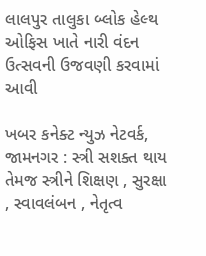લાલપુર તાલુકા બ્લોક હેલ્થ ઓફિસ ખાતે નારી વંદન ઉત્સવની ઉજવણી કરવામાં આવી

ખબર કનેક્ટ ન્યુઝ નેટવર્ક, જામનગર : સ્ત્રી સશક્ત થાય તેમજ સ્ત્રીને શિક્ષણ , સુરક્ષા , સ્વાવલંબન , નેતૃત્વ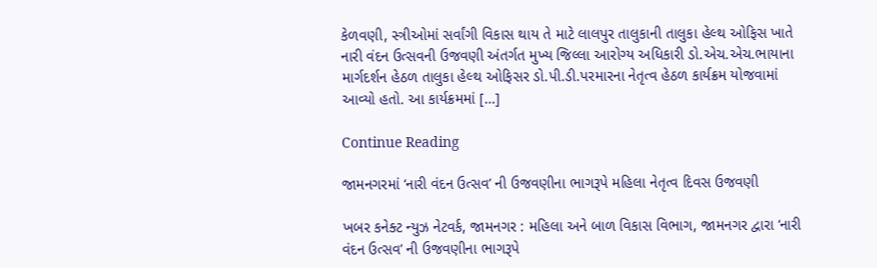કેળવણી, સ્ત્રીઓમાં સર્વાંગી વિકાસ થાય તે માટે લાલપુર તાલુકાની તાલુકા હેલ્થ ઓફિસ ખાતે નારી વંદન ઉત્સવની ઉજવણી અંતર્ગત મુખ્ય જિલ્લા આરોગ્ય અધિકારી ડો.એચ.એચ.ભાયાના માર્ગદર્શન હેઠળ તાલુકા હેલ્થ ઓફિસર ડો.પી.ડી.પરમારના નેતૃત્વ હેઠળ કાર્યક્રમ યોજવામાં આવ્યો હતો. આ કાર્યક્રમમાં […]

Continue Reading

જામનગરમાં ‘નારી વંદન ઉત્સવ’ ની ઉજવણીના ભાગરૂપે મહિલા નેતૃત્વ દિવસ ઉજવણી

ખબર કનેક્ટ ન્યુઝ નેટવર્ક, જામનગર : મહિલા અને બાળ વિકાસ વિભાગ, જામનગર દ્વારા ‘નારી વંદન ઉત્સવ’ ની ઉજવણીના ભાગરૂપે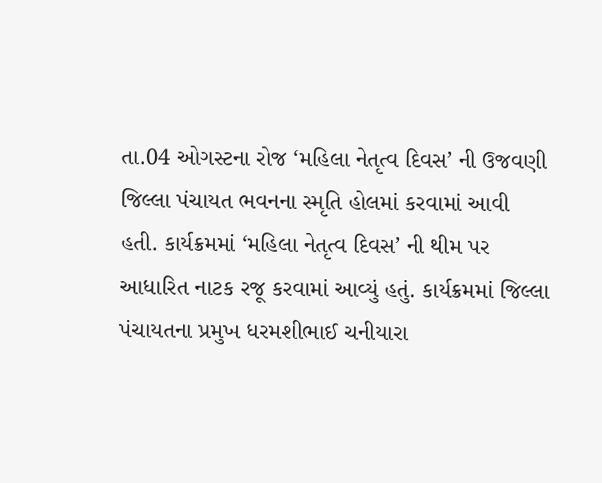તા.04 ઓગસ્ટના રોજ ‘મહિલા નેતૃત્વ દિવસ’ ની ઉજવણી જિલ્લા પંચાયત ભવનના સ્મૃતિ હોલમાં કરવામાં આવી હતી. કાર્યક્રમમાં ‘મહિલા નેતૃત્વ દિવસ’ ની થીમ પર આધારિત નાટક રજૂ કરવામાં આવ્યું હતું. કાર્યક્રમમાં જિલ્લા પંચાયતના પ્રમુખ ધરમશીભાઈ ચનીયારા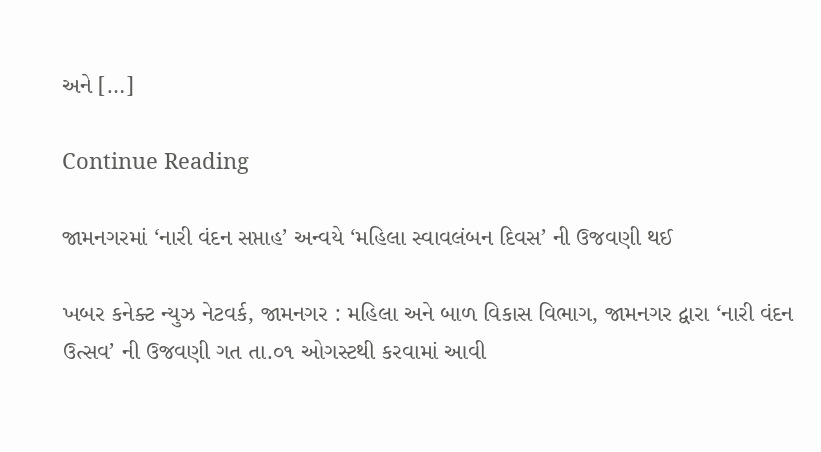અને […]

Continue Reading

જામનગરમાં ‘નારી વંદન સપ્તાહ’ અન્વયે ‘મહિલા સ્વાવલંબન દિવસ’ ની ઉજવણી થઈ

ખબર કનેક્ટ ન્યુઝ નેટવર્ક, જામનગર : મહિલા અને બાળ વિકાસ વિભાગ, જામનગર દ્વારા ‘નારી વંદન ઉત્સવ’ ની ઉજવણી ગત તા.૦૧ ઓગસ્ટથી કરવામાં આવી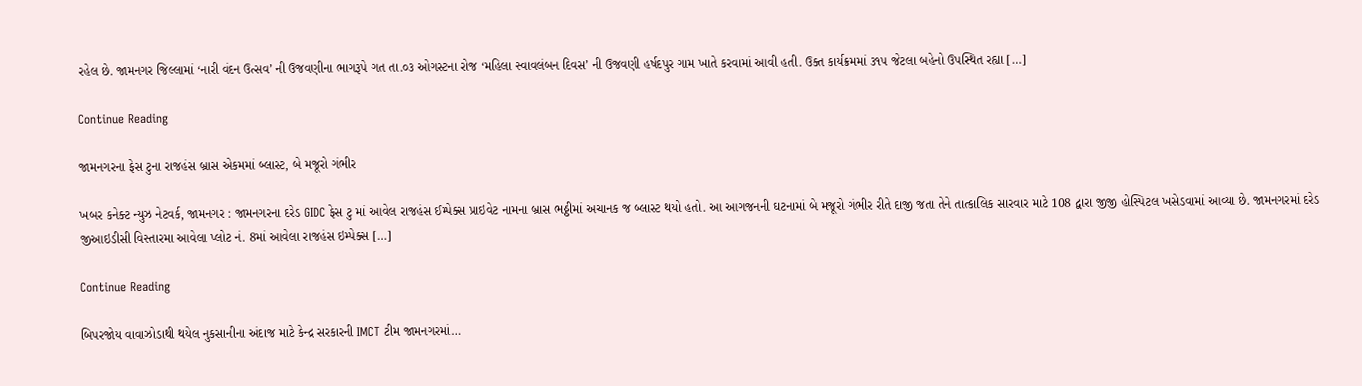રહેલ છે. જામનગર જિલ્લામાં ‘નારી વંદન ઉત્સવ’ ની ઉજવણીના ભાગરૂપે ગત તા.૦૩ ઓગસ્ટના રોજ ‘મહિલા સ્વાવલંબન દિવસ’ ની ઉજવણી હર્ષદપુર ગામ ખાતે કરવામાં આવી હતી. ઉક્ત કાર્યક્રમમાં ૩૧૫ જેટલા બહેનો ઉપસ્થિત રહ્યા […]

Continue Reading

જામનગરના ફેસ ટુના રાજહંસ બ્રાસ એકમમાં બ્લાસ્ટ, બે મજૂરો ગંભીર

ખબર કનેક્ટ ન્યુઝ નેટવર્ક, જામનગર : જામનગરના દરેડ GIDC ફેસ ટુ માં આવેલ રાજહંસ ઈમ્પેક્સ પ્રાઇવેટ નામના બ્રાસ ભઠ્ઠીમાં અચાનક જ બ્લાસ્ટ થયો હતો. આ આગજનની ઘટનામાં બે મજૂરો ગંભીર રીતે દાજી જતા તેને તાત્કાલિક સારવાર માટે 108 દ્વારા જીજી હોસ્પિટલ ખસેડવામાં આવ્યા છે. જામનગરમાં દરેડ જીઆઇડીસી વિસ્તારમા આવેલા પ્લોટ નં. 8માં આવેલા રાજહંસ ઇમ્પેક્સ […]

Continue Reading

બિપરજોય વાવાઝોડાથી થયેલ નુકસાનીના અંદાજ માટે કેન્દ્ર સરકારની IMCT ટીમ જામનગરમાં…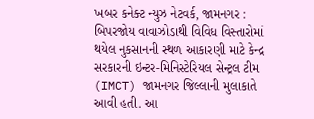ખબર કનેક્ટ ન્યુઝ નેટવર્ક, જામનગર : બિપરજોય વાવાઝોડાથી વિવિધ વિસ્તારોમાં થયેલ નુકસાનની સ્થળ આકારણી માટે કેન્દ્ર સરકારની ઇન્ટર-મિનિસ્ટેરિયલ સેન્ટ્રલ ટીમ (IMCT) જામનગર જિલ્લાની મુલાકાતે આવી હતી. આ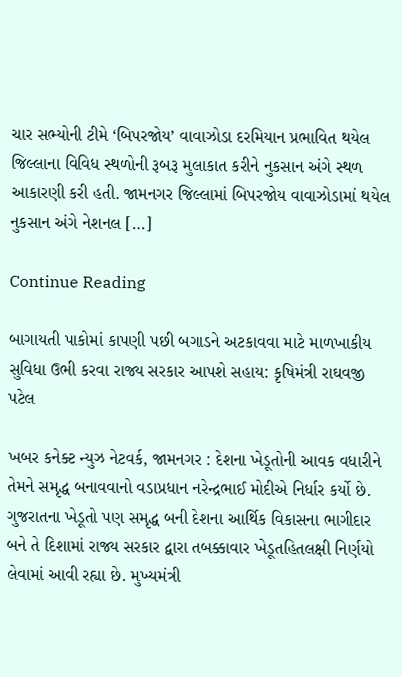ચાર સભ્યોની ટીમે ‘બિપરજોય’ વાવાઝોડા દરમિયાન પ્રભાવિત થયેલ જિલ્લાના વિવિધ સ્થળોની રૂબરૂ મુલાકાત કરીને નુકસાન અંગે સ્થળ આકારણી કરી હતી. જામનગર જિલ્લામાં બિપરજોય વાવાઝોડામાં થયેલ નુકસાન અંગે નેશનલ […]

Continue Reading

બાગાયતી પાકોમાં કાપણી પછી બગાડને અટકાવવા માટે માળખાકીય સુવિધા ઉભી કરવા રાજ્ય સરકાર આપશે સહાય: કૃષિમંત્રી રાઘવજી પટેલ

ખબર કનેક્ટ ન્યુઝ નેટવર્ક, જામનગર : દેશના ખેડૂતોની આવક વધારીને તેમને સમૃદ્ધ બનાવવાનો વડાપ્રધાન નરેન્દ્રભાઈ મોદીએ નિર્ધાર કર્યો છે. ગુજરાતના ખેડૂતો પણ સમૃદ્ધ બની દેશના આર્થિક વિકાસના ભાગીદાર બને તે દિશામાં રાજ્ય સરકાર દ્વારા તબક્કાવાર ખેડૂતહિતલક્ષી નિર્ણયો લેવામાં આવી રહ્યા છે. મુખ્યમંત્રી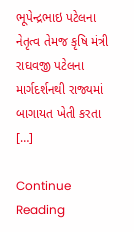ભૂપેન્દ્રભાઇ પટેલના નેતૃત્વ તેમજ કૃષિ મંત્રી રાઘવજી પટેલના માર્ગદર્શનથી રાજ્યમાં બાગાયત ખેતી કરતા […]

Continue Reading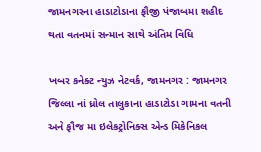જામનગરના હાડાટોડાના ફૌજી પંજાબમા શહીદ થતા વતનમાં સન્માન સાથે અંતિમ વિધિ

ખબર કનેક્ટ ન્યુઝ નેટવર્ક, જામનગર : જામનગર જિલ્લા નાં ધ્રોલ તાલુકાના હાડાટોડા ગામના વતની અને ફૌજ મા ઇલેકટ્રોનિક્સ એન્ડ મિકેનિકલ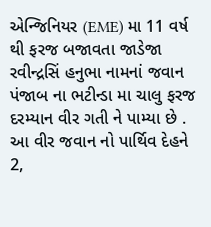એન્જિનિયર (EME) મા 11 વર્ષ થી ફરજ બજાવતા જાડેજા રવીન્દ્રસિં હનુભા નામનાં જવાન પંજાબ ના ભટીન્ડા મા ચાલુ ફરજ દરમ્યાન વીર ગતી ને પામ્યા છે . આ વીર જવાન નો પાર્થિવ દેહને 2,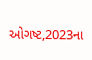ઓગષ્ટ,2023ના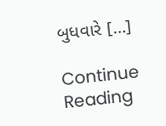બુધવારે […]

Continue Reading